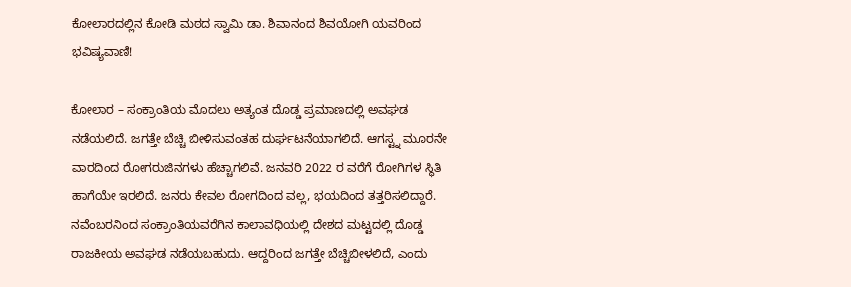ಕೋಲಾರದಲ್ಲಿನ ಕೋಡಿ ಮಠದ ಸ್ವಾಮಿ ಡಾ. ಶಿವಾನಂದ ಶಿವಯೋಗಿ ಯವರಿಂದ ಭವಿಷ್ಯವಾಣಿ!

ಕೋಲಾರ – ಸಂಕ್ರಾಂತಿಯ ಮೊದಲು ಅತ್ಯಂತ ದೊಡ್ಡ ಪ್ರಮಾಣದಲ್ಲಿ ಅವಘಡ ನಡೆಯಲಿದೆ. ಜಗತ್ತೇ ಬೆಚ್ಚಿ ಬೀಳಿಸುವಂತಹ ದುರ್ಘಟನೆಯಾಗಲಿದೆ. ಆಗಸ್ಟ್ನ ಮೂರನೇ ವಾರದಿಂದ ರೋಗರುಜಿನಗಳು ಹೆಚ್ಚಾಗಲಿವೆ. ಜನವರಿ 2022 ರ ವರೆಗೆ ರೋಗಿಗಳ ಸ್ಥಿತಿ ಹಾಗೆಯೇ ಇರಲಿದೆ. ಜನರು ಕೇವಲ ರೋಗದಿಂದ ವಲ್ಲ, ಭಯದಿಂದ ತತ್ತರಿಸಲಿದ್ದಾರೆ. ನವೆಂಬರನಿಂದ ಸಂಕ್ರಾಂತಿಯವರೆಗಿನ ಕಾಲಾವಧಿಯಲ್ಲಿ ದೇಶದ ಮಟ್ಟದಲ್ಲಿ ದೊಡ್ಡ ರಾಜಕೀಯ ಅವಘಡ ನಡೆಯಬಹುದು. ಆದ್ದರಿಂದ ಜಗತ್ತೇ ಬೆಚ್ಚಿಬೀಳಲಿದೆ, ಎಂದು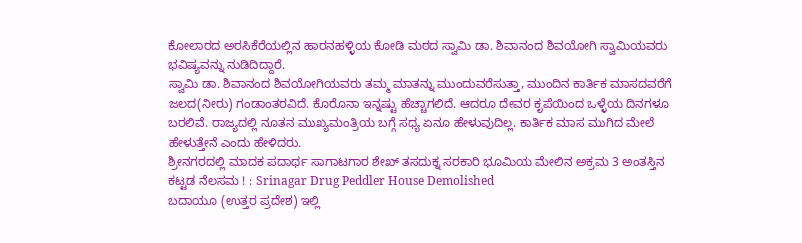ಕೋಲಾರದ ಅರಸಿಕೆರೆಯಲ್ಲಿನ ಹಾರನಹಳ್ಳಿಯ ಕೋಡಿ ಮಠದ ಸ್ವಾಮಿ ಡಾ. ಶಿವಾನಂದ ಶಿವಯೋಗಿ ಸ್ವಾಮಿಯವರು ಭವಿಷ್ಯವನ್ನು ನುಡಿದಿದ್ದಾರೆ.
ಸ್ವಾಮಿ ಡಾ. ಶಿವಾನಂದ ಶಿವಯೋಗಿಯವರು ತಮ್ಮ ಮಾತನ್ನು ಮುಂದುವರೆಸುತ್ತಾ, ಮುಂದಿನ ಕಾರ್ತಿಕ ಮಾಸದವರೆಗೆ ಜಲದ(ನೀರು) ಗಂಡಾಂತರವಿದೆ. ಕೊರೊನಾ ಇನ್ನಷ್ಟು ಹೆಚ್ಚಾಗಲಿದೆ. ಆದರೂ ದೇವರ ಕೃಪೆಯಿಂದ ಒಳ್ಳೆಯ ದಿನಗಳೂ ಬರಲಿವೆ. ರಾಜ್ಯದಲ್ಲಿ ನೂತನ ಮುಖ್ಯಮಂತ್ರಿಯ ಬಗ್ಗೆ ಸಧ್ಯ ಏನೂ ಹೇಳುವುದಿಲ್ಲ. ಕಾರ್ತಿಕ ಮಾಸ ಮುಗಿದ ಮೇಲೆ ಹೇಳುತ್ತೇನೆ ಎಂದು ಹೇಳಿದರು.
ಶ್ರೀನಗರದಲ್ಲಿ ಮಾದಕ ಪದಾರ್ಥ ಸಾಗಾಟಗಾರ ಶೇಖ್ ತಸದುಕ್ನ ಸರಕಾರಿ ಭೂಮಿಯ ಮೇಲಿನ ಅಕ್ರಮ 3 ಅಂತಸ್ತಿನ ಕಟ್ಟಡ ನೆಲಸಮ ! : Srinagar Drug Peddler House Demolished
ಬದಾಯೂ (ಉತ್ತರ ಪ್ರದೇಶ) ಇಲ್ಲಿ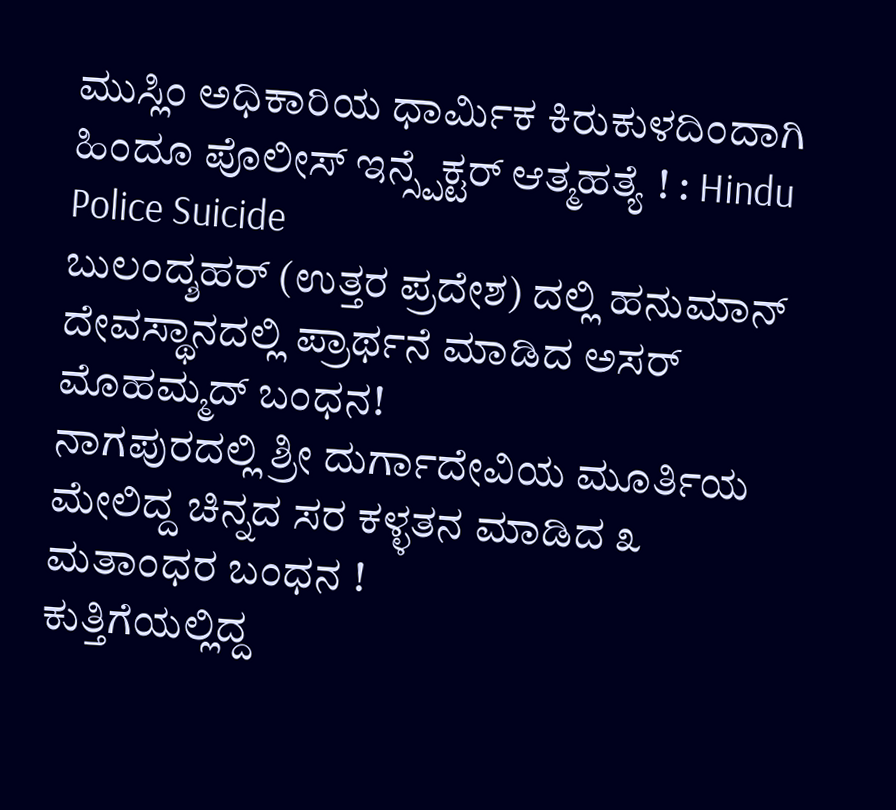ಮುಸ್ಲಿಂ ಅಧಿಕಾರಿಯ ಧಾರ್ಮಿಕ ಕಿರುಕುಳದಿಂದಾಗಿ ಹಿಂದೂ ಪೊಲೀಸ್ ಇನ್ಸ್ಪೆಕ್ಟರ್ ಆತ್ಮಹತ್ಯೆ ! : Hindu Police Suicide
ಬುಲಂದ್ಶಹರ್ (ಉತ್ತರ ಪ್ರದೇಶ) ದಲ್ಲಿ ಹನುಮಾನ್ ದೇವಸ್ಥಾನದಲ್ಲಿ ಪ್ರಾರ್ಥನೆ ಮಾಡಿದ ಅಸರ್ ಮೊಹಮ್ಮದ್ ಬಂಧನ!
ನಾಗಪುರದಲ್ಲಿ ಶ್ರೀ ದುರ್ಗಾದೇವಿಯ ಮೂರ್ತಿಯ ಮೇಲಿದ್ದ ಚಿನ್ನದ ಸರ ಕಳ್ಳತನ ಮಾಡಿದ ೩ ಮತಾಂಧರ ಬಂಧನ !
ಕುತ್ತಿಗೆಯಲ್ಲಿದ್ದ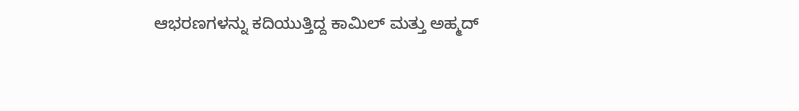ಆಭರಣಗಳನ್ನು ಕದಿಯುತ್ತಿದ್ದ ಕಾಮಿಲ್ ಮತ್ತು ಅಹ್ಮದ್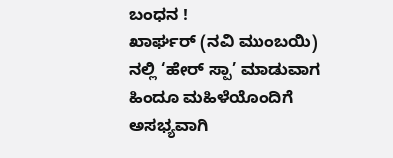ಬಂಧನ !
ಖಾರ್ಘರ್ (ನವಿ ಮುಂಬಯಿ) ನಲ್ಲಿ ‘ಹೇರ್ ಸ್ಪಾ’ ಮಾಡುವಾಗ ಹಿಂದೂ ಮಹಿಳೆಯೊಂದಿಗೆ ಅಸಭ್ಯವಾಗಿ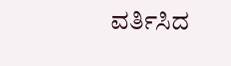ವರ್ತಿಸಿದ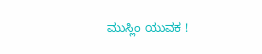ಮುಸ್ಲಿಂ ಯುವಕ !